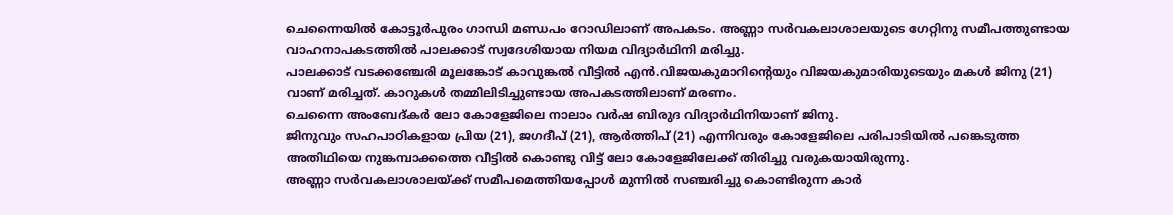ചെന്നൈയിൽ കോട്ടൂർപുരം ഗാന്ധി മണ്ഡപം റോഡിലാണ് അപകടം. അണ്ണാ സർവകലാശാലയുടെ ഗേറ്റിനു സമീപത്തുണ്ടായ വാഹനാപകടത്തിൽ പാലക്കാട് സ്വദേശിയായ നിയമ വിദ്യാർഥിനി മരിച്ചു.
പാലക്കാട് വടക്കഞ്ചേരി മൂലങ്കോട് കാവുങ്കൽ വീട്ടിൽ എൻ.വിജയകുമാറിന്റെയും വിജയകുമാരിയുടെയും മകൾ ജിനു (21) വാണ് മരിച്ചത്. കാറുകൾ തമ്മിലിടിച്ചുണ്ടായ അപകടത്തിലാണ് മരണം.
ചെന്നൈ അംബേദ്കർ ലോ കോളേജിലെ നാലാം വർഷ ബിരുദ വിദ്യാർഥിനിയാണ് ജിനു.
ജിനുവും സഹപാഠികളായ പ്രിയ (21), ജഗദീപ് (21), ആർത്തിപ് (21) എന്നിവരും കോളേജിലെ പരിപാടിയിൽ പങ്കെടുത്ത അതിഥിയെ നുങ്കമ്പാക്കത്തെ വീട്ടിൽ കൊണ്ടു വിട്ട് ലോ കോളേജിലേക്ക് തിരിച്ചു വരുകയായിരുന്നു.
അണ്ണാ സർവകലാശാലയ്ക്ക് സമീപമെത്തിയപ്പോൾ മുന്നിൽ സഞ്ചരിച്ചു കൊണ്ടിരുന്ന കാർ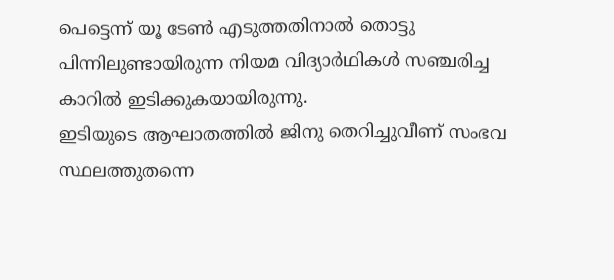പെട്ടെന്ന് യൂ ടേൺ എടുത്തതിനാൽ തൊട്ടു പിന്നിലുണ്ടായിരുന്ന നിയമ വിദ്യാർഥികൾ സഞ്ചരിച്ച കാറിൽ ഇടിക്കുകയായിരുന്നു.
ഇടിയുടെ ആഘാതത്തിൽ ജിനു തെറിച്ചുവീണ് സംഭവ സ്ഥലത്തുതന്നെ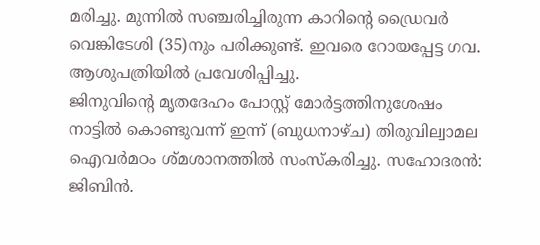മരിച്ചു. മുന്നിൽ സഞ്ചരിച്ചിരുന്ന കാറിന്റെ ഡ്രൈവർ വെങ്കിടേശി (35)നും പരിക്കുണ്ട്. ഇവരെ റോയപ്പേട്ട ഗവ. ആശുപത്രിയിൽ പ്രവേശിപ്പിച്ചു.
ജിനുവിന്റെ മൃതദേഹം പോസ്റ്റ് മോർട്ടത്തിനുശേഷം നാട്ടിൽ കൊണ്ടുവന്ന് ഇന്ന് (ബുധനാഴ്ച) തിരുവില്വാമല ഐവർമഠം ശ്മശാനത്തിൽ സംസ്കരിച്ചു. സഹോദരൻ: ജിബിൻ.